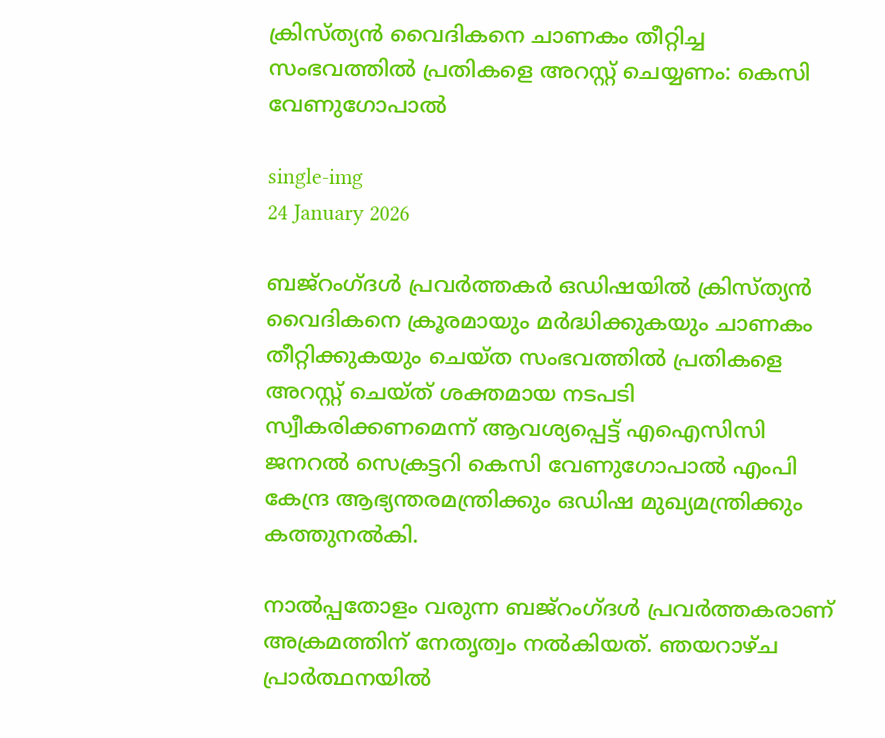ക്രിസ്ത്യന്‍ വൈദികനെ ചാണകം തീറ്റിച്ച സംഭവത്തില്‍ പ്രതികളെ അറസ്റ്റ് ചെയ്യണം: കെസി വേണുഗോപാല്‍

single-img
24 January 2026

ബജ്‌റംഗ്ദള്‍ പ്രവര്‍ത്തകര്‍ ഒഡിഷയില്‍ ക്രിസ്ത്യന്‍ വൈദികനെ ക്രൂരമായും മര്‍ദ്ധിക്കുകയും ചാണകം തീറ്റിക്കുകയും ചെയ്ത സംഭവത്തില്‍ പ്രതികളെ അറസ്റ്റ് ചെയ്ത് ശക്തമായ നടപടി സ്വീകരിക്കണമെന്ന് ആവശ്യപ്പെട്ട് എഐസിസി ജനറല്‍ സെക്രട്ടറി കെസി വേണുഗോപാല്‍ എംപി കേന്ദ്ര ആഭ്യന്തരമന്ത്രിക്കും ഒഡിഷ മുഖ്യമന്ത്രിക്കും കത്തുനല്‍കി.

നാല്‍പ്പതോളം വരുന്ന ബജ്‌റംഗ്ദള്‍ പ്രവര്‍ത്തകരാണ് അക്രമത്തിന് നേതൃത്വം നല്‍കിയത്. ഞയറാഴ്ച പ്രാര്‍ത്ഥനയില്‍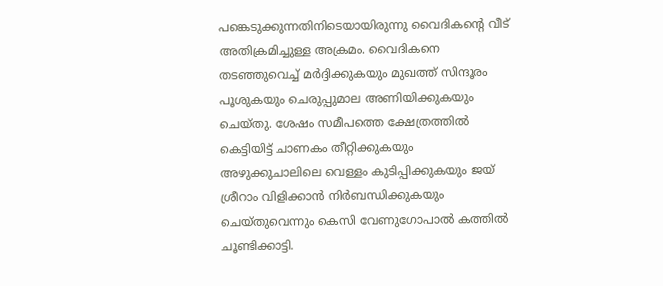പങ്കെടുക്കുന്നതിനിടെയായിരുന്നു വൈദികന്റെ വീട് അതിക്രമിച്ചുള്ള അക്രമം. വൈദികനെ തടഞ്ഞുവെച്ച് മര്‍ദ്ദിക്കുകയും മുഖത്ത് സിന്ദൂരം പൂശുകയും ചെരുപ്പുമാല അണിയിക്കുകയും ചെയ്തു. ശേഷം സമീപത്തെ ക്ഷേത്രത്തില്‍ കെട്ടിയിട്ട് ചാണകം തീറ്റിക്കുകയും അഴുക്കുചാലിലെ വെള്ളം കുടിപ്പിക്കുകയും ജയ് ശ്രീറാം വിളിക്കാന്‍ നിര്‍ബന്ധിക്കുകയും ചെയ്തുവെന്നും കെസി വേണുഗോപാല്‍ കത്തില്‍ ചൂണ്ടിക്കാട്ടി.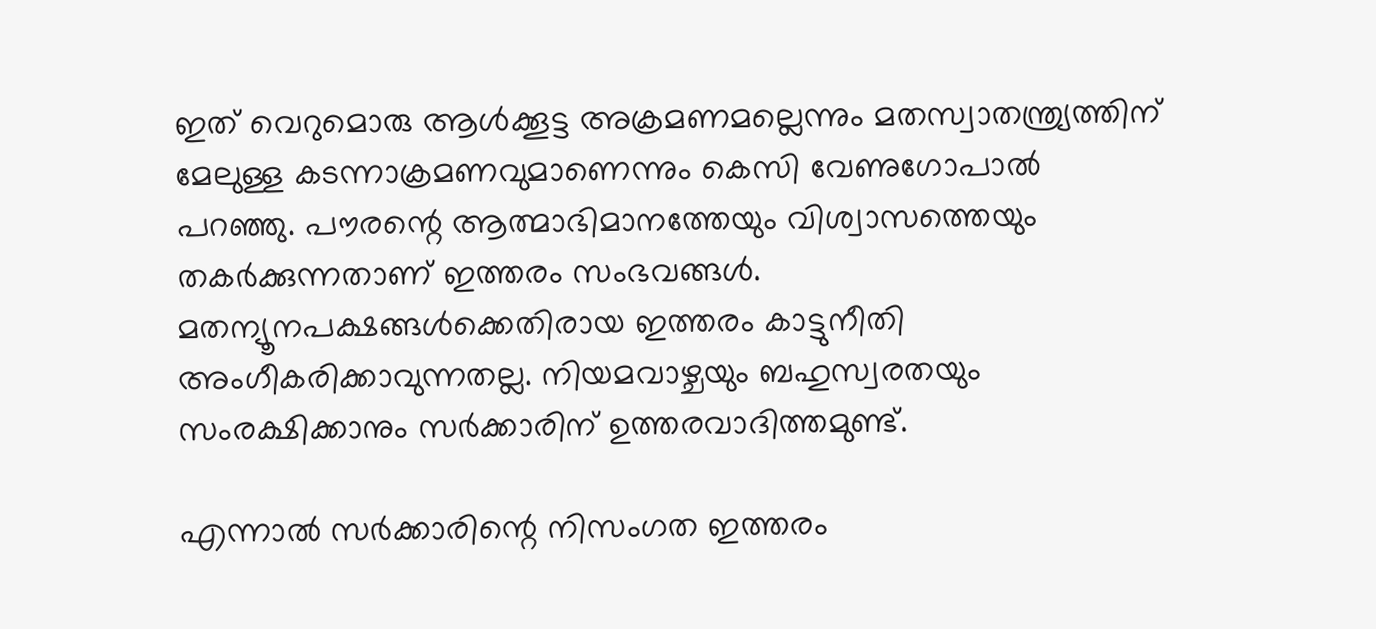ഇത് വെറുമൊരു ആള്‍ക്കൂട്ട അക്രമണമല്ലെന്നും മതസ്വാതന്ത്ര്യത്തിന് മേലുള്ള കടന്നാക്രമണവുമാണെന്നും കെസി വേണുഗോപാല്‍ പറഞ്ഞു. പൗരന്റെ ആത്മാഭിമാനത്തേയും വിശ്വാസത്തെയും തകര്‍ക്കുന്നതാണ് ഇത്തരം സംഭവങ്ങള്‍. മതന്യൂനപക്ഷങ്ങള്‍ക്കെതിരായ ഇത്തരം കാട്ടുനീതി അംഗീകരിക്കാവുന്നതല്ല. നിയമവാഴ്ചയും ബഹുസ്വരതയും സംരക്ഷിക്കാനും സര്‍ക്കാരിന് ഉത്തരവാദിത്തമുണ്ട്.

എന്നാല്‍ സര്‍ക്കാരിന്റെ നിസംഗത ഇത്തരം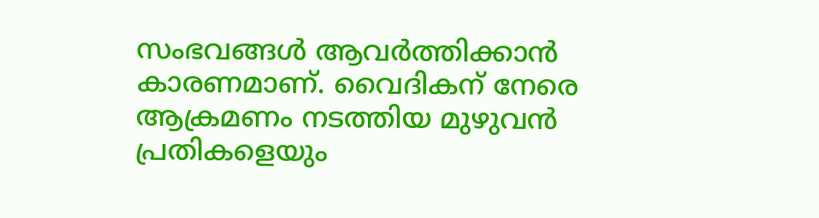സംഭവങ്ങള്‍ ആവര്‍ത്തിക്കാന്‍ കാരണമാണ്. വൈദികന് നേരെ ആക്രമണം നടത്തിയ മുഴുവന്‍ പ്രതികളെയും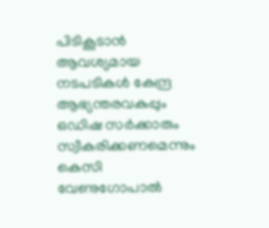പിടികൂടാന്‍ ആവശ്യമായ നടപടികള്‍ കേന്ദ്ര ആഭ്യന്തരവകുപ്പും ഒഡിഷ സര്‍ക്കാരും സ്വീകരിക്കണമെന്നും കെസി വേണുഗോപാല്‍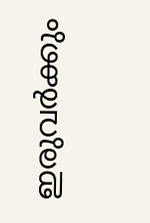ഇരുവര്‍ക്കും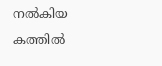നല്‍കിയ കത്തില്‍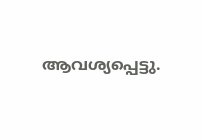ആവശ്യപ്പെട്ടു.